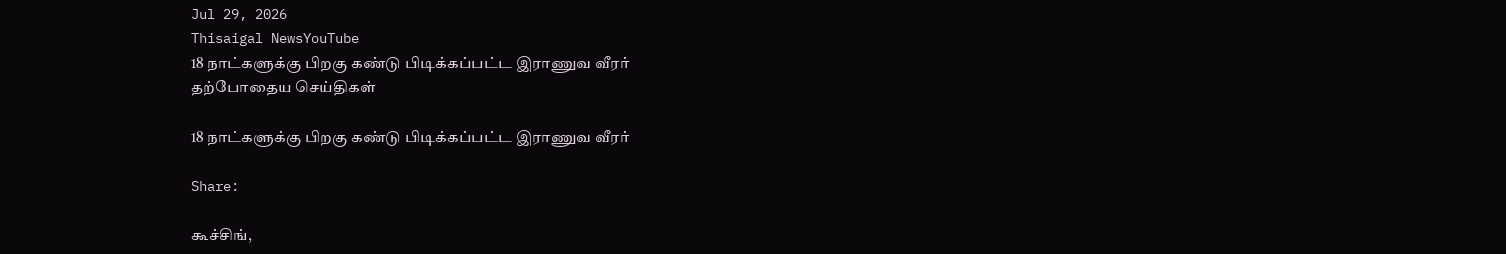Jul 29, 2026
Thisaigal NewsYouTube
18 நாட்களுக்கு பிறகு கண்டு பிடிக்கப்பட்ட இராணுவ வீரர்
தற்போதைய செய்திகள்

18 நாட்களுக்கு பிறகு கண்டு பிடிக்கப்பட்ட இராணுவ வீரர்

Share:

கூச்சிங்,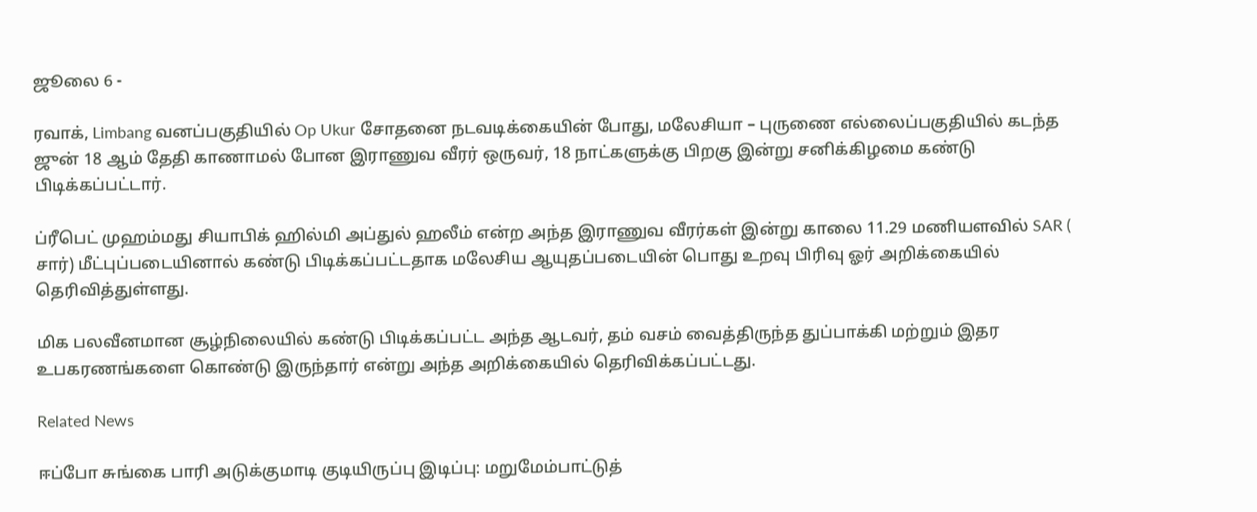ஜூலை 6 -

ரவாக், Limbang வனப்பகுதியில் Op Ukur சோதனை நடவடிக்கையின் போது, மலேசியா – புருணை எல்லைப்பகுதியில் கடந்த ஜுன் 18 ஆம் தேதி காணாமல் போன இராணுவ வீரர் ஒருவர், 18 நாட்களுக்கு பிறகு இன்று சனிக்கிழமை கண்டு பிடிக்கப்பட்டார்.

ப்ரீபெட் முஹம்மது சியாபிக் ஹில்மி அப்துல் ஹலீம் என்ற அந்த இராணுவ வீரர்கள் இன்று காலை 11.29 மணியளவில் SAR ( சார்) மீட்புப்படையினால் கண்டு பிடிக்கப்பட்டதாக மலேசிய ஆயுதப்படையின் பொது உறவு பிரிவு ஓர் அறிக்கையில் தெரிவித்துள்ளது.

மிக பலவீனமான சூழ்நிலையில் கண்டு பிடிக்கப்பட்ட அந்த ஆடவர், தம் வசம் வைத்திருந்த துப்பாக்கி மற்றும் இதர உபகரணங்களை கொண்டு இருந்தார் என்று அந்த அறிக்கையில் தெரிவிக்கப்பட்டது.

Related News

ஈப்போ சுங்கை பாரி அடுக்குமாடி குடியிருப்பு இடிப்பு: மறுமேம்பாட்டுத்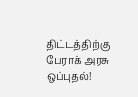திட்டத்திற்கு பேராக் அரசு ஒப்புதல்!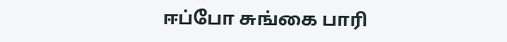ஈப்போ சுங்கை பாரி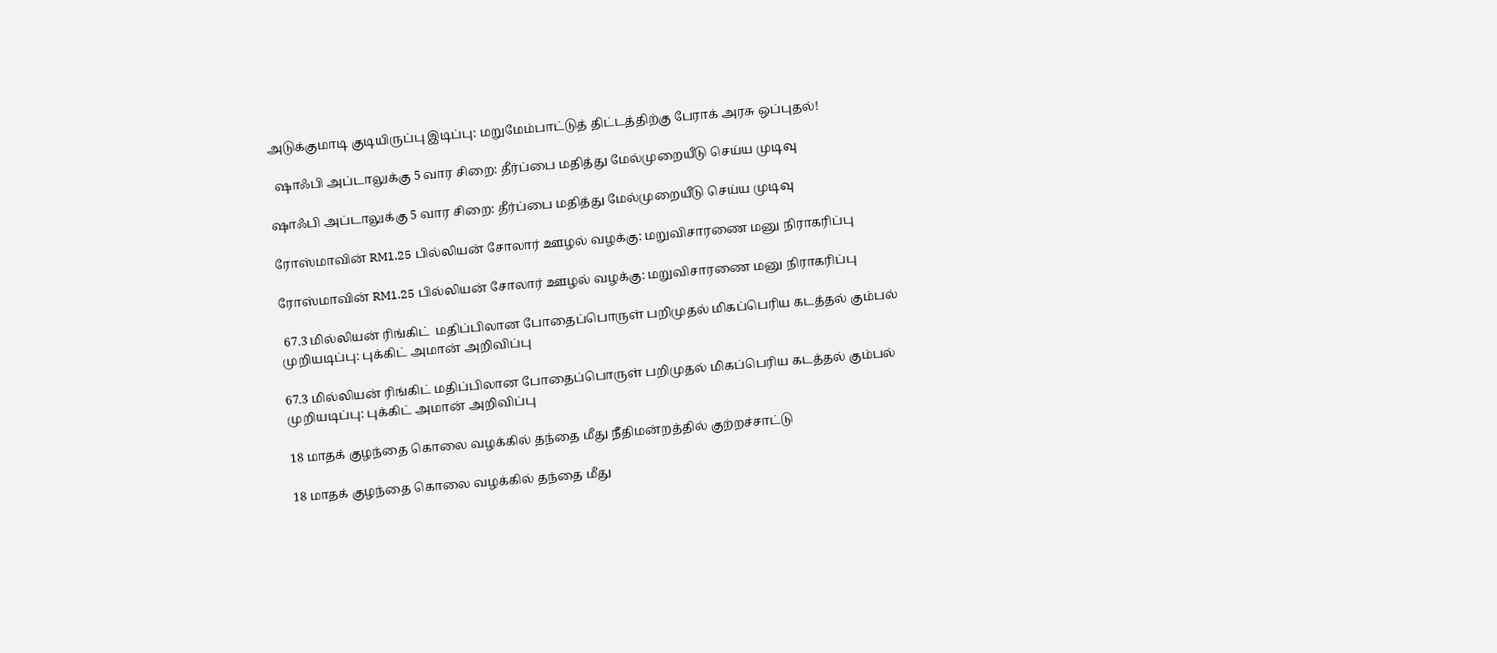அடுக்குமாடி குடியிருப்பு இடிப்பு: மறுமேம்பாட்டுத் திட்டத்திற்கு பேராக் அரசு ஒப்புதல்!

  ஷாஃபி அப்டாலுக்கு 5 வார சிறை: தீர்ப்பை மதித்து மேல்முறையீடு செய்ய முடிவு

ஷாஃபி அப்டாலுக்கு 5 வார சிறை: தீர்ப்பை மதித்து மேல்முறையீடு செய்ய முடிவு

ரோஸ்மாவின் RM1.25 பில்லியன் சோலார் ஊழல் வழக்கு: மறுவிசாரணை மனு நிராகரிப்பு

ரோஸ்மாவின் RM1.25 பில்லியன் சோலார் ஊழல் வழக்கு: மறுவிசாரணை மனு நிராகரிப்பு

 67.3 மில்லியன் ரிங்கிட்  மதிப்பிலான போதைப்பொருள் பறிமுதல் மிகப்பெரிய கடத்தல் கும்பல் முறியடிப்பு: புக்கிட் அமான் அறிவிப்பு

67.3 மில்லியன் ரிங்கிட் மதிப்பிலான போதைப்பொருள் பறிமுதல் மிகப்பெரிய கடத்தல் கும்பல் முறியடிப்பு: புக்கிட் அமான் அறிவிப்பு

18 மாதக் குழந்தை கொலை வழக்கில் தந்தை மீது நீதிமன்றத்தில் குற்றச்சாட்டு

18 மாதக் குழந்தை கொலை வழக்கில் தந்தை மீது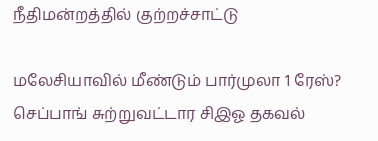நீதிமன்றத்தில் குற்றச்சாட்டு

மலேசியாவில் மீண்டும் பார்முலா 1 ரேஸ்? செப்பாங் சுற்றுவட்டார சிஇஓ தகவல்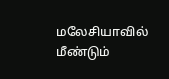மலேசியாவில் மீண்டும்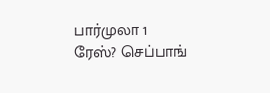பார்முலா 1 ரேஸ்? செப்பாங்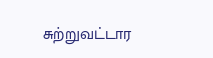சுற்றுவட்டார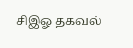சிஇஓ தகவல்